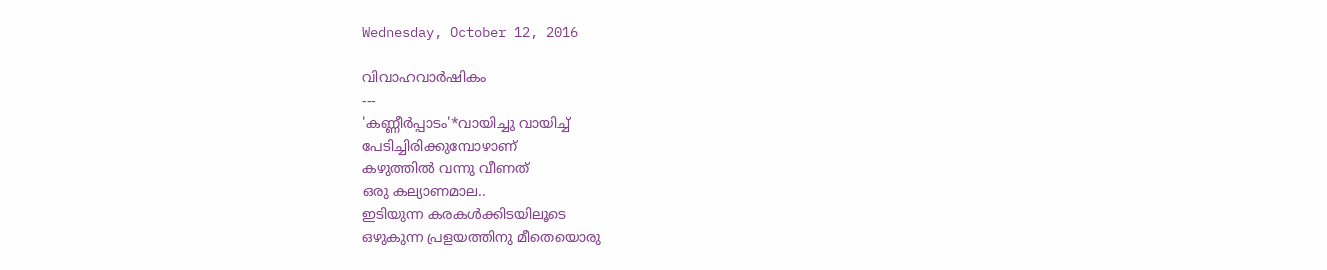Wednesday, October 12, 2016

വിവാഹവാർഷികം
---
'കണ്ണീർപ്പാടം'*വായിച്ചു വായിച്ച്‌
പേടിച്ചിരിക്കുമ്പോഴാണ്‌
കഴുത്തിൽ വന്നു വീണത്‌
ഒരു കല്യാണമാല..
ഇടിയുന്ന കരകൾക്കിടയിലൂടെ
ഒഴുകുന്ന പ്രളയത്തിനു മീതെയൊരു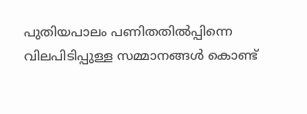പുതിയപാലം പണിതതിൽപ്പിന്നെ
വിലപിടിപ്പുള്ള സമ്മാനങ്ങൾ കൊണ്ട്‌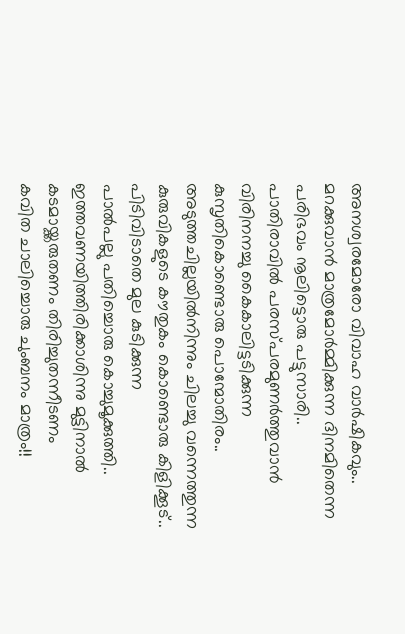അനശ്വരമോരോ വിവാഹ വാർഷികവും..
മറക്കുവാൻ മാത്രമോർമ്മിക്കുന്ന ദിനമിതെന്ന
പരിഭവം നൂലിട്ടൊരു പട്ടുസാരി..
പാതിരാവിൽ പരസ്പരമുണർത്തുവാൻ
വിരിനനച്ചു കൈകാലിട്ടടിക്കുന്ന
കുസൃതികൊണ്ടൊരു പൊന്മോതിരം..
അടുത്തചില്ലയിൽനിന്നും ചിലച്ചു വന്നെത്തുന്ന
കുരുവികളുടെ കൗതുകം കൊണ്ടൊരു കിളിക്കൂട്‌..
പിടിവിടാതെ മുല കുടിക്കുന്ന
പാൽപല്ലു പതിച്ചൊരു കൊച്ചുമൂക്കുത്തി..
ഇത്തവണയിത്തിരിക്കാശിന്നു മുട്ടിനാൽ
കടമായ്ക്കരുതണം തിരിച്ചുതന്നീടണം
കവിത ചാലിച്ചൊരു ചുംബനം മാത്രം!!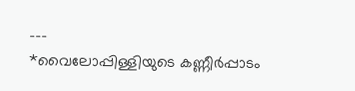---
*വൈലോപ്പിള്ളിയുടെ കണ്ണീർപ്പാടം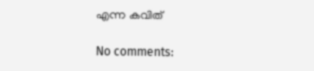എന്ന കവിത്

No comments: